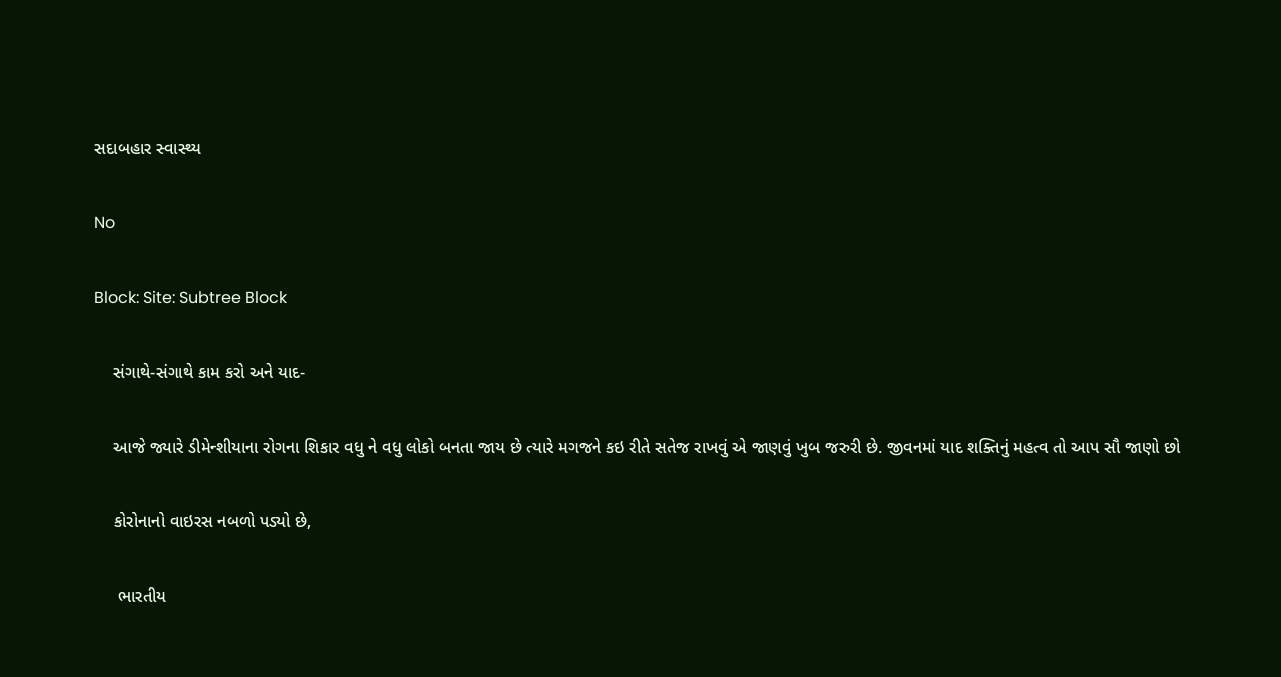સદાબહાર સ્વાસ્થ્ય

No

Block: Site: Subtree Block

    સંગાથે-સંગાથે કામ કરો અને યાદ-

    આજે જ્યારે ડીમેન્શીયાના રોગના શિકાર વધુ ને વધુ લોકો બનતા જાય છે ત્યારે મગજને કઇ રીતે સતેજ રાખવું એ જાણવું ખુબ જરુરી છે. જીવનમાં યાદ શક્તિનું મહત્વ તો આપ સૌ જાણો છો

    કોરોનાનો વાઇરસ નબળો પડ્યો છે,

     ભારતીય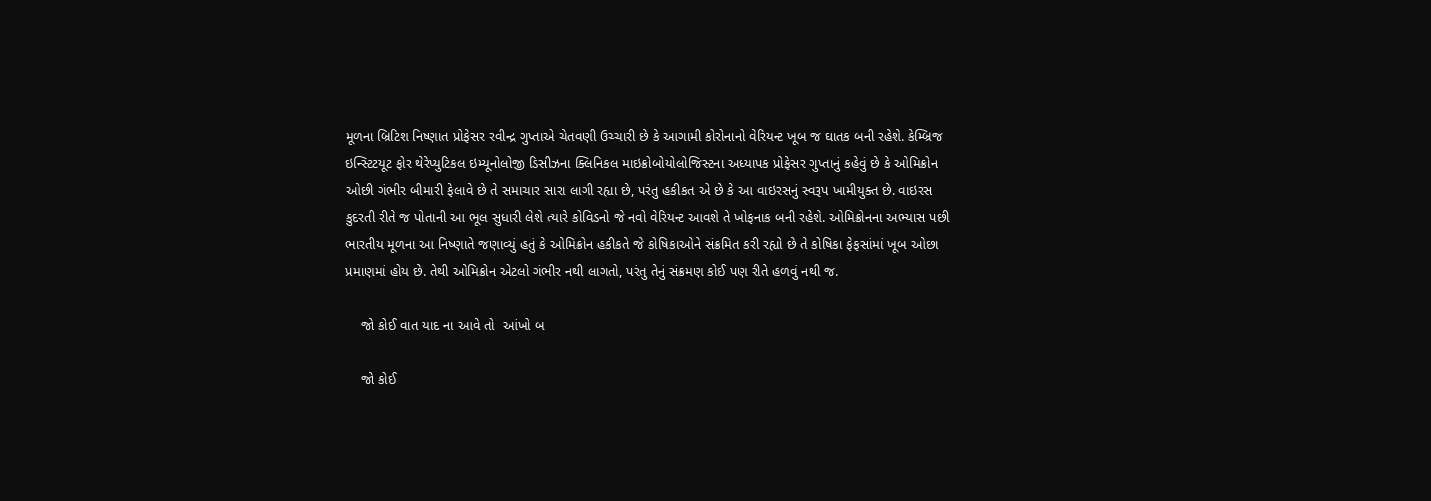મૂળના બ્રિટિશ નિષ્ણાત પ્રોફેસર રવીન્દ્ર ગુપ્તાએ ચેતવણી ઉચ્ચારી છે કે આગામી કોરોનાનો વેરિયન્ટ ખૂબ જ ઘાતક બની રહેશે. કેમ્બ્રિજ ઇન્સ્ટિટયૂટ ફોર થેરેપ્યુટિકલ ઇમ્યૂનોલોજી ડિસીઝના ક્લિનિકલ માઇક્રોબોયોલોજિસ્ટના અધ્યાપક પ્રોફેસર ગુપ્તાનું કહેવું છે કે ઓમિક્રોન ઓછી ગંભીર બીમારી ફેલાવે છે તે સમાચાર સારા લાગી રહ્યા છે, પરંતુ હકીકત એ છે કે આ વાઇરસનું સ્વરૂપ ખામીયુક્ત છે. વાઇરસ કુદરતી રીતે જ પોતાની આ ભૂલ સુધારી લેશે ત્યારે કોવિડનો જે નવો વેરિયન્ટ આવશે તે ખોફનાક બની રહેશે. ઓમિક્રોનના અભ્યાસ પછી ભારતીય મૂળના આ નિષ્ણાતે જણાવ્યું હતું કે ઓમિક્રોન હકીકતે જે કોષિકાઓને સંક્રમિત કરી રહ્યો છે તે કોષિકા ફેફસાંમાં ખૂબ ઓછા પ્રમાણમાં હોય છે. તેથી ઓમિક્રોન એટલો ગંભીર નથી લાગતો, પરંતુ તેનું સંક્રમણ કોઈ પણ રીતે હળવું નથી જ.

    જો કોઈ વાત યાદ ના આવે તો  આંખો બ

    જો કોઈ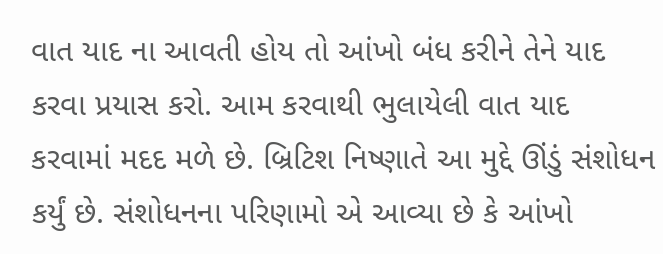વાત યાદ ના આવતી હોય તો આંખો બંધ કરીને તેને યાદ કરવા પ્રયાસ કરો. આમ કરવાથી ભુલાયેલી વાત યાદ કરવામાં મદદ મળે છે. બ્રિટિશ નિષ્ણાતે આ મુદ્દે ઊંડું સંશોધન કર્યું છે. સંશોધનના પરિણામો એ આવ્યા છે કે આંખો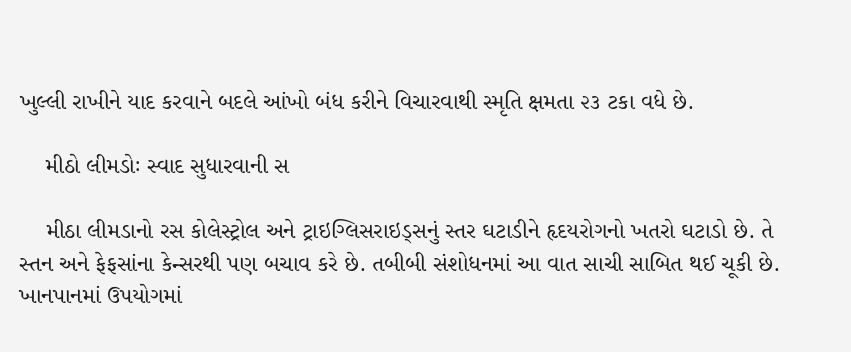ખુલ્લી રાખીને યાદ કરવાને બદલે આંખો બંધ કરીને વિચારવાથી સ્મૃતિ ક્ષમતા ૨૩ ટકા વધે છે.

    મીઠો લીમડોઃ સ્વાદ સુધારવાની સ

    મીઠા લીમડાનો રસ કોલેસ્ટ્રોલ અને ટ્રાઇગ્લિસરાઇડ્સનું સ્તર ઘટાડીને હૃદયરોગનો ખતરો ઘટાડો છે. તે સ્તન અને ફેફસાંના કેન્સરથી પણ બચાવ કરે છે. તબીબી સંશોધનમાં આ વાત સાચી સાબિત થઈ ચૂકી છે. ખાનપાનમાં ઉપયોગમાં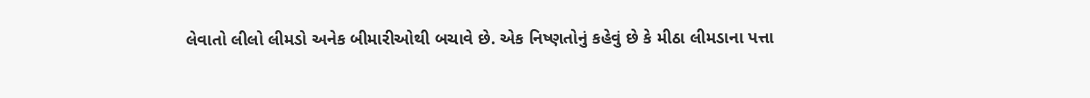લેવાતો લીલો લીમડો અનેક બીમારીઓથી બચાવે છે. એક નિષ્ણતોનું કહેવું છે કે મીઠા લીમડાના પત્તા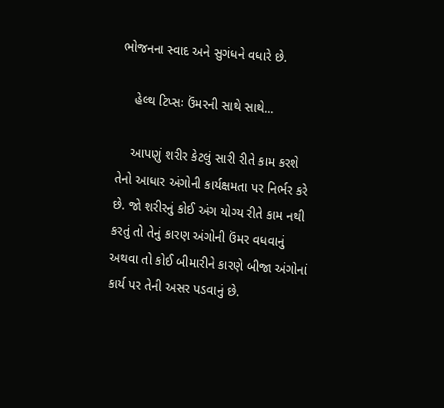ભોજનના સ્વાદ અને સુગંધને વધારે છે.

    હેલ્થ ટિપ્સઃ ઉંમરની સાથે સાથે...

    આપણું શરીર કેટલું સારી રીતે કામ કરશે તેનો આધાર અંગોની કાર્યક્ષમતા પર નિર્ભર કરે છે. જો શરીરનું કોઈ અંગ યોગ્ય રીતે કામ નથી કરતું તો તેનું કારણ અંગોની ઉંમર વધવાનું અથવા તો કોઈ બીમારીને કારણે બીજા અંગોનાં કાર્ય પર તેની અસર પડવાનું છે.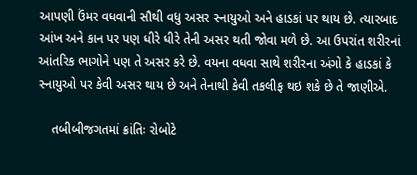આપણી ઉંમર વધવાની સૌથી વધુ અસર સ્નાયુઓ અને હાડકાં પર થાય છે. ત્યારબાદ આંખ અને કાન પર પણ ધીરે ધીરે તેની અસર થતી જોવા મળે છે. આ ઉપરાંત શરીરનાં આંતરિક ભાગોને પણ તે અસર કરે છે. વયના વધવા સાથે શરીરના અંગો કે હાડકાં કે સ્નાયુઓ પર કેવી અસર થાય છે અને તેનાથી કેવી તકલીફ થઇ શકે છે તે જાણીએ.

    તબીબીજગતમાં ક્રાંતિઃ રોબોટે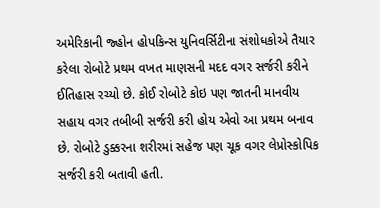અમેરિકાની જ્હોન હોપકિન્સ યુનિવર્સિટીના સંશોધકોએ તૈયાર કરેલા રોબોટે પ્રથમ વખત માણસની મદદ વગર સર્જરી કરીને ઈતિહાસ રચ્યો છે. કોઈ રોબોટે કોઇ પણ જાતની માનવીય સહાય વગર તબીબી સર્જરી કરી હોય એવો આ પ્રથમ બનાવ છે. રોબોટે ડુક્કરના શરીરમાં સહેજ પણ ચૂક વગર લેપ્રોસ્કોપિક સર્જરી કરી બતાવી હતી.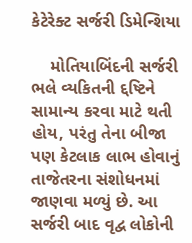કેટેરેક્ટ સર્જરી ડિમેન્શિયા

    મોતિયાબિંદની સર્જરી ભલે વ્યકિતની દ્દષ્ટિને સામાન્ય કરવા માટે થતી હોય, પરંતુ તેના બીજા પણ કેટલાક લાભ હોવાનું તાજેતરના સંશોધનમાં જાણવા મળ્યું છે. આ સર્જરી બાદ વૃદ્વ લોકોની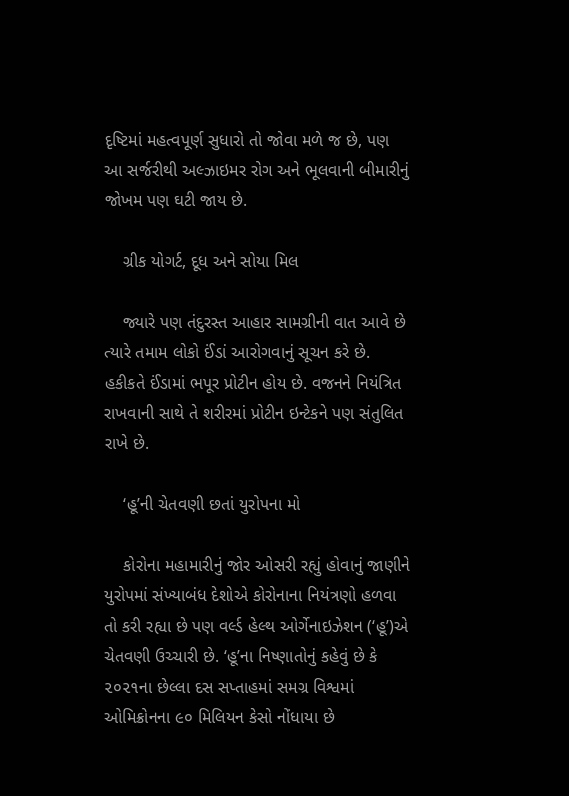દૃષ્ટિમાં મહત્વપૂર્ણ સુધારો તો જોવા મળે જ છે, પણ આ સર્જરીથી અલ્ઝાઇમર રોગ અને ભૂલવાની બીમારીનું જોખમ પણ ઘટી જાય છે.

    ગ્રીક યોગર્ટ, દૂધ અને સોયા મિલ

    જ્યારે પણ તંદુરસ્ત આહાર સામગ્રીની વાત આવે છે ત્યારે તમામ લોકો ઈંડાં આરોગવાનું સૂચન કરે છે. હકીકતે ઈંડામાં ભપૂર પ્રોટીન હોય છે. વજનને નિયંત્રિત રાખવાની સાથે તે શરીરમાં પ્રોટીન ઇન્ટેકને પણ સંતુલિત રાખે છે.

    ‘હૂ’ની ચેતવણી છતાં યુરોપના મો

    કોરોના મહામારીનું જોર ઓસરી રહ્યું હોવાનું જાણીને યુરોપમાં સંખ્યાબંધ દેશોએ કોરોનાના નિયંત્રણો હળવા તો કરી રહ્યા છે પણ વર્લ્ડ હેલ્થ ઓર્ગેનાઇઝેશન (‘હૂ’)એ ચેતવણી ઉચ્ચારી છે. ‘હૂ’ના નિષ્ણાતોનું કહેવું છે કે ૨૦૨૧ના છેલ્લા દસ સપ્તાહમાં સમગ્ર વિશ્વમાં ઓમિક્રોનના ૯૦ મિલિયન કેસો નોંધાયા છે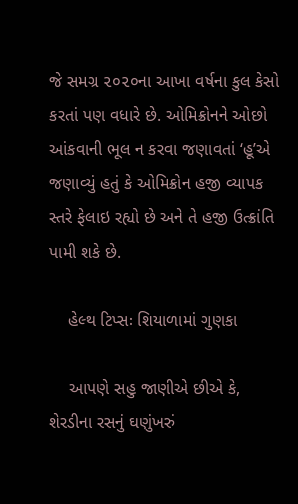જે સમગ્ર ૨૦૨૦ના આખા વર્ષના કુલ કેસો કરતાં પણ વધારે છે. ઓમિક્રોનને ઓછો આંકવાની ભૂલ ન કરવા જણાવતાં ‘હૂ’એ જણાવ્યું હતું કે ઓમિક્રોન હજી વ્યાપક સ્તરે ફેલાઇ રહ્યો છે અને તે હજી ઉત્ક્રાંતિ પામી શકે છે.

    હેલ્થ ટિપ્સઃ શિયાળામાં ગુણકા

    આપણે સહુ જાણીએ છીએ કે, શેરડીના રસનું ઘણુંખરું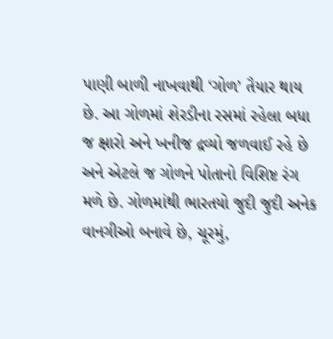પાણી બાળી નાખવાથી ‘ગોળ’ તૈયાર થાય છે. આ ગોળમાં શેરડીના રસમાં રહેલા બધા જ ક્ષારો અને ખનીજ દ્રવ્યો જળવાઈ રહે છે અને એટલે જ ગોળને પોતાનો વિશિષ્ટ રંગ મળે છે. ગોળમાંથી ભારતયો જુદી જુદી અનેક વાનગીઓ બનાવે છે, ચૂરમું,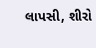લાપસી, શીરો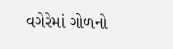વગેરેમાં ગોળનો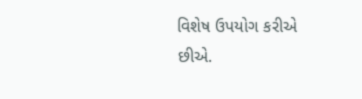વિશેષ ઉપયોગ કરીએ છીએ.